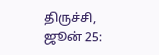திருச்சி, ஜூன் 25: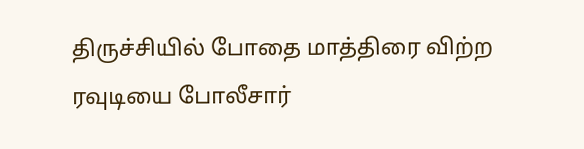திருச்சியில் போதை மாத்திரை விற்ற ரவுடியை போலீசார்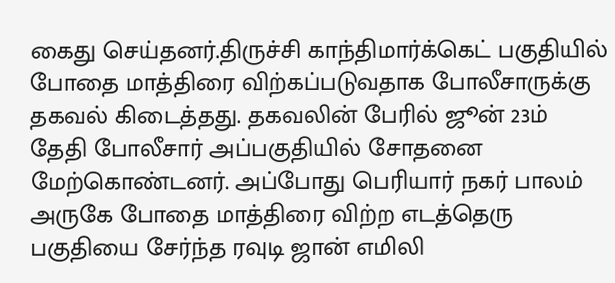கைது செய்தனர்.திருச்சி காந்திமார்க்கெட் பகுதியில் போதை மாத்திரை விற்கப்படுவதாக போலீசாருக்கு தகவல் கிடைத்தது. தகவலின் பேரில் ஜூன் 23ம் தேதி போலீசார் அப்பகுதியில் சோதனை மேற்கொண்டனர். அப்போது பெரியார் நகர் பாலம் அருகே போதை மாத்திரை விற்ற எடத்தெரு பகுதியை சேர்ந்த ரவுடி ஜான் எமிலி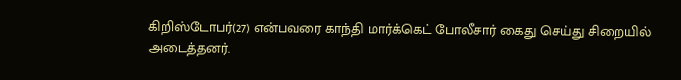கிறிஸ்டோபர்(27) என்பவரை காந்தி மார்க்கெட் போலீசார் கைது செய்து சிறையில் அடைத்தனர்.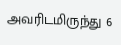அவரிடமிருந்து 6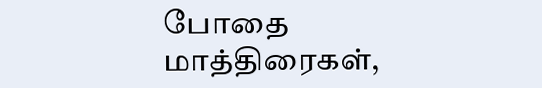போதை மாத்திரைகள்,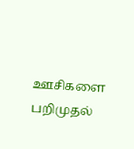ஊசிகளை பறிமுதல்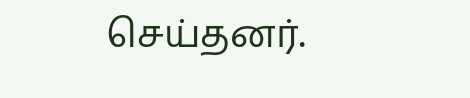செய்தனர்.